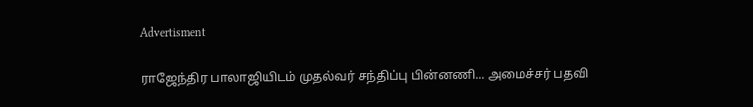Advertisment

ராஜேந்திர பாலாஜியிடம் முதல்வர் சந்திப்பு பின்னணி... அமைச்சர் பதவி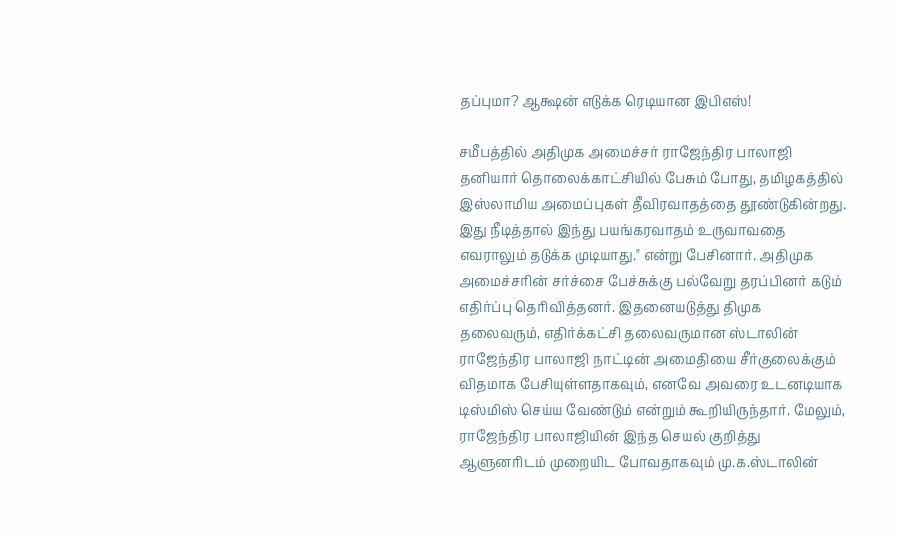தப்புமா? ஆக்ஷன் எடுக்க ரெடியான இபிஎஸ்!

சமீபத்தில் அதிமுக அமைச்சர் ராஜேந்திர பாலாஜி தனியார் தொலைக்காட்சியில் பேசும் போது, தமிழகத்தில் இஸ்லாமிய அமைப்புகள் தீவிரவாதத்தை தூண்டுகின்றது. இது நீடித்தால் இந்து பயங்கரவாதம் உருவாவதை எவராலும் தடுக்க முடியாது." என்று பேசினார். அதிமுக அமைச்சரின் சர்ச்சை பேச்சுக்கு பல்வேறு தரப்பினர் கடும் எதிர்ப்பு தெரிவித்தனர். இதனையடுத்து திமுக தலைவரும், எதிர்க்கட்சி தலைவருமான ஸ்டாலின் ராஜேந்திர பாலாஜி நாட்டின் அமைதியை சீர்குலைக்கும் விதமாக பேசியுள்ளதாகவும், எனவே அவரை உடனடியாக டிஸ்மிஸ் செய்ய வேண்டும் என்றும் கூறியிருந்தார். மேலும், ராஜேந்திர பாலாஜியின் இந்த செயல் குறித்து ஆளுனரிடம் முறையிட போவதாகவும் மு.க.ஸ்டாலின்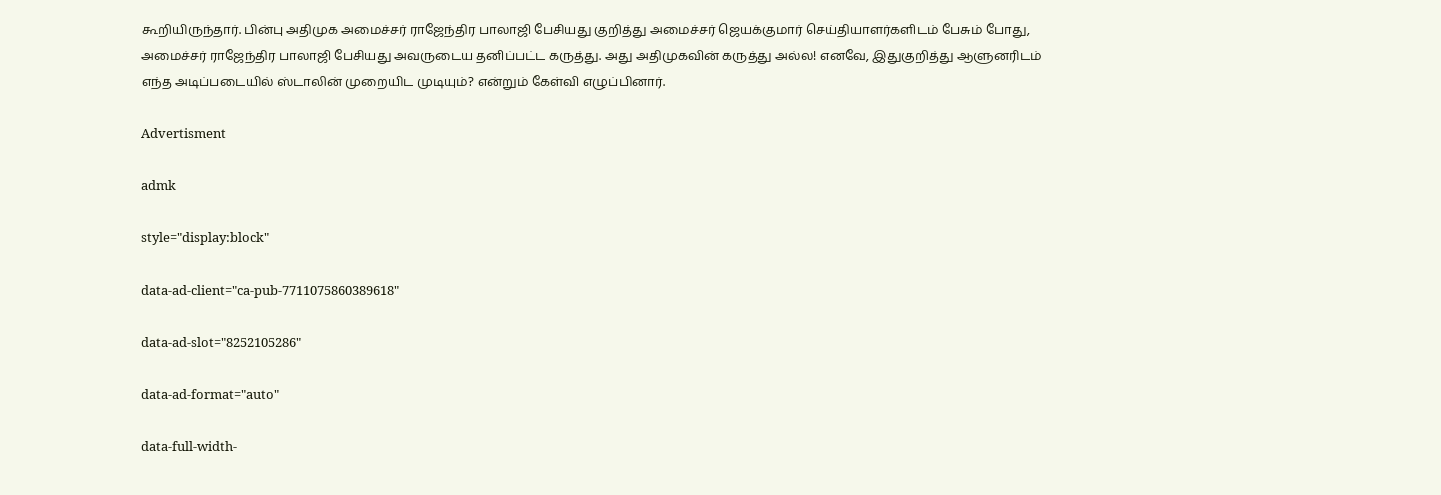கூறியிருந்தார். பின்பு அதிமுக அமைச்சர் ராஜேந்திர பாலாஜி பேசியது குறித்து அமைச்சர் ஜெயக்குமார் செய்தியாளர்களிடம் பேசும் போது, அமைச்சர் ராஜேந்திர பாலாஜி பேசியது அவருடைய தனிப்பட்ட கருத்து. அது அதிமுகவின் கருத்து அல்ல! எனவே, இதுகுறித்து ஆளுனரிடம் எந்த அடிப்படையில் ஸ்டாலின் முறையிட முடியும்? என்றும் கேள்வி எழுப்பினார்.

Advertisment

admk

style="display:block"

data-ad-client="ca-pub-7711075860389618"

data-ad-slot="8252105286"

data-ad-format="auto"

data-full-width-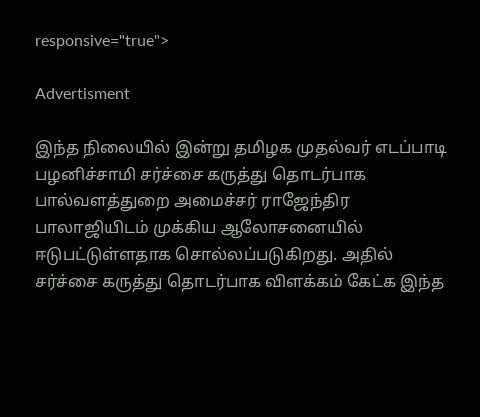responsive="true">

Advertisment

இந்த நிலையில் இன்று தமிழக முதல்வர் எடப்பாடி பழனிச்சாமி சர்ச்சை கருத்து தொடர்பாக பால்வளத்துறை அமைச்சர் ராஜேந்திர பாலாஜியிடம் முக்கிய ஆலோசனையில் ஈடுபட்டுள்ளதாக சொல்லப்படுகிறது. அதில் சர்ச்சை கருத்து தொடர்பாக விளக்கம் கேட்க இந்த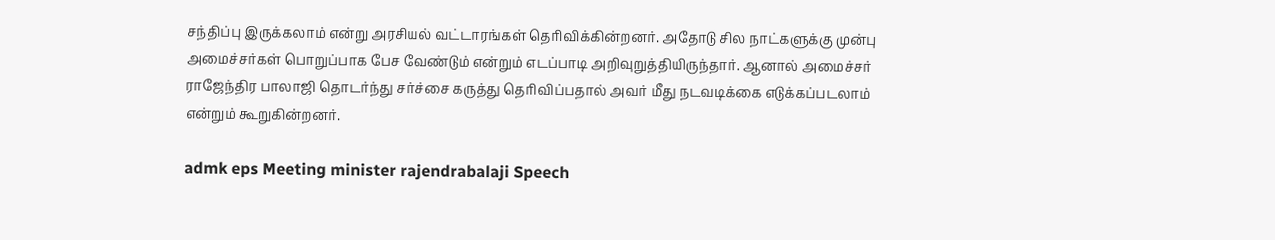சந்திப்பு இருக்கலாம் என்று அரசியல் வட்டாரங்கள் தெரிவிக்கின்றனர். அதோடு சில நாட்களுக்கு முன்பு அமைச்சர்கள் பொறுப்பாக பேச வேண்டும் என்றும் எடப்பாடி அறிவுறுத்தியிருந்தார். ஆனால் அமைச்சர் ராஜேந்திர பாலாஜி தொடர்ந்து சர்ச்சை கருத்து தெரிவிப்பதால் அவர் மீது நடவடிக்கை எடுக்கப்படலாம் என்றும் கூறுகின்றனர்.

admk eps Meeting minister rajendrabalaji Speech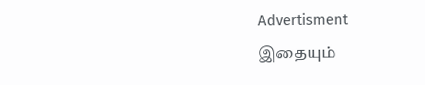Advertisment
இதையும்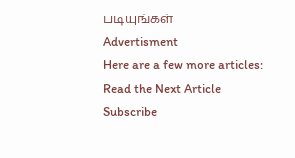படியுங்கள்
Advertisment
Here are a few more articles:
Read the Next Article
Subscribe